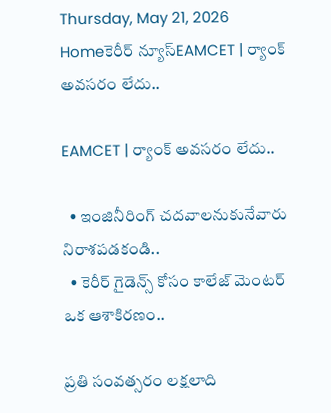Thursday, May 21, 2026
Homeకెరీర్ న్యూస్EAMCET | ర్యాంక్ అవసరం లేదు..

EAMCET | ర్యాంక్ అవసరం లేదు..

  • ఇంజినీరింగ్ చదవాలనుకునేవారు నిరాశపడకండి..
  • కెరీర్ గైడెన్స్ కోసం కాలేజ్ మెంటర్ ఒక ఆశాకిరణం..

ప్రతి సంవత్సరం లక్షలాది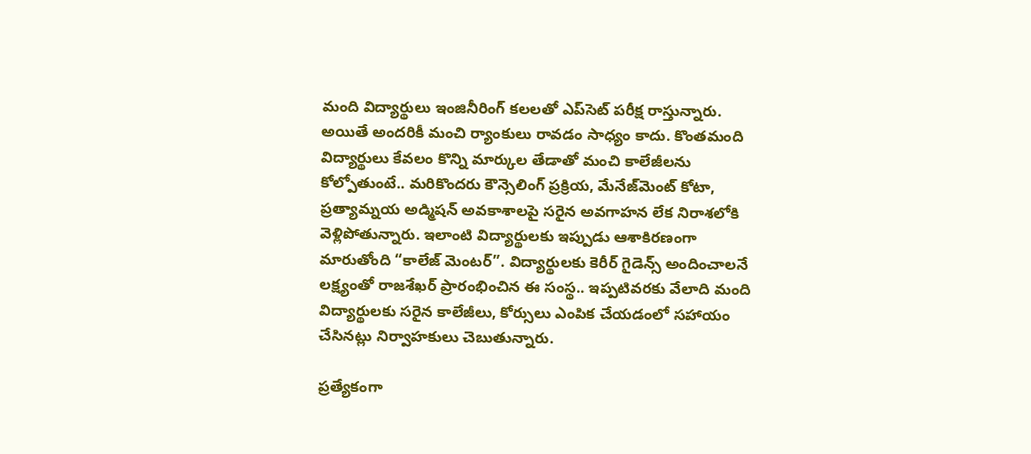మంది విద్యార్థులు ఇంజినీరింగ్ కలలతో ఎప్‌సెట్ పరీక్ష రాస్తున్నారు. అయితే అందరికీ మంచి ర్యాంకులు రావడం సాధ్యం కాదు. కొంతమంది విద్యార్థులు కేవలం కొన్ని మార్కుల తేడాతో మంచి కాలేజీలను కోల్పోతుంటే.. మరికొందరు కౌన్సెలింగ్ ప్రక్రియ, మేనేజ్‌మెంట్ కోటా, ప్రత్యామ్నయ అడ్మిషన్ అవకాశాలపై సరైన అవగాహన లేక నిరాశలోకి వెళ్లిపోతున్నారు. ఇలాంటి విద్యార్థులకు ఇప్పుడు ఆశాకిరణంగా మారుతోంది “కాలేజ్ మెంటర్”. విద్యార్థులకు కెరీర్ గైడెన్స్ అందించాలనే లక్ష్యంతో రాజశేఖర్ ప్రారంభించిన ఈ సంస్థ.. ఇప్పటివరకు వేలాది మంది విద్యార్థులకు సరైన కాలేజీలు, కోర్సులు ఎంపిక చేయడంలో సహాయం చేసినట్లు నిర్వాహకులు చెబుతున్నారు.

ప్రత్యేకంగా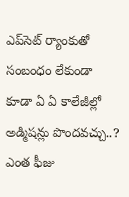ఎప్‌సెట్ ర్యాంకుతో సంబంధం లేకుండా కూడా ఏ ఏ కాలేజీల్లో అడ్మిషన్లు పొందవచ్చు..? ఎంత ఫీజు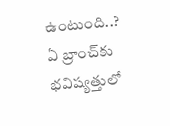ఉంటుంది..? ఏ బ్రాంచ్‌కు భవిష్యత్తులో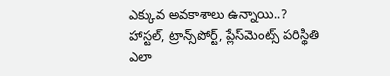ఎక్కువ అవకాశాలు ఉన్నాయి..? హాస్టల్, ట్రాన్స్‌పోర్ట్, ప్లేస్‌మెంట్స్ పరిస్థితి ఎలా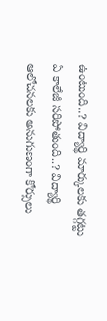ఉంటుంది..? విద్యార్థి మార్కులకు తగ్గట్టు ఏ కాలేజీ సరిపోతుంది..? విద్యార్థి ఆలోచనలకు అనుగుణంగా కోర్సులు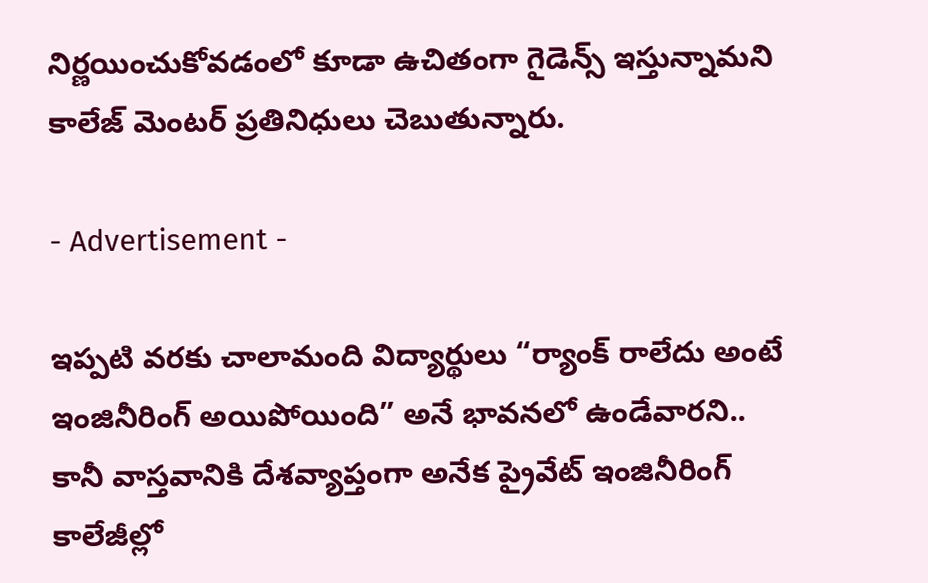నిర్ణయించుకోవడంలో కూడా ఉచితంగా గైడెన్స్ ఇస్తున్నామని కాలేజ్ మెంటర్ ప్రతినిధులు చెబుతున్నారు.

- Advertisement -

ఇప్పటి వరకు చాలామంది విద్యార్థులు “ర్యాంక్ రాలేదు అంటే ఇంజినీరింగ్ అయిపోయింది” అనే భావనలో ఉండేవారని.. కానీ వాస్తవానికి దేశవ్యాప్తంగా అనేక ప్రైవేట్ ఇంజినీరింగ్ కాలేజీల్లో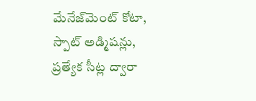మేనేజ్‌మెంట్ కోటా, స్పాట్ అడ్మిషన్లు, ప్రత్యేక సీట్ల ద్వారా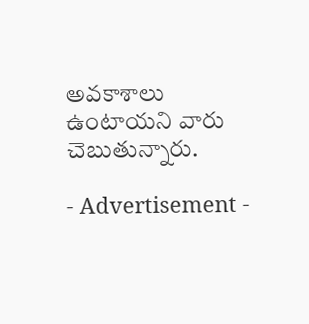అవకాశాలు ఉంటాయని వారు చెబుతున్నారు.

- Advertisement -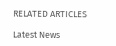RELATED ARTICLES

Latest News